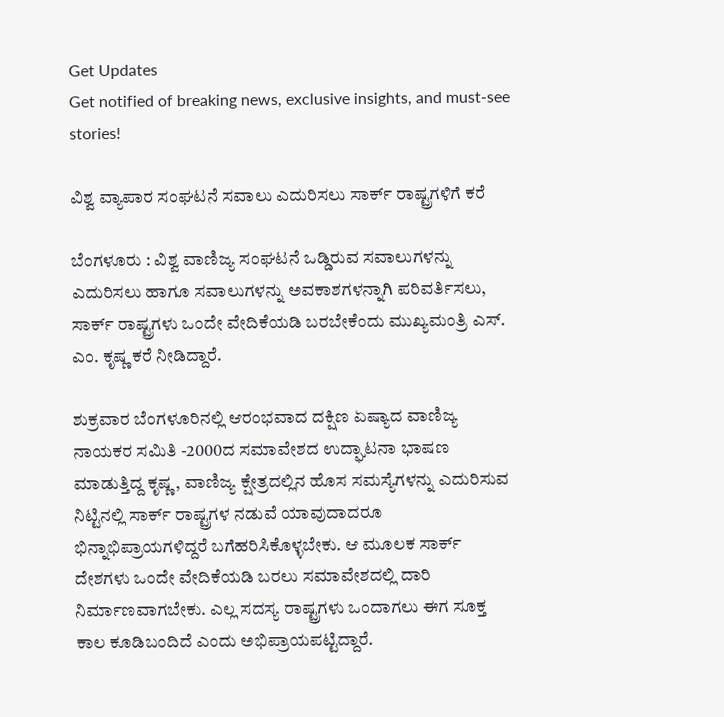Get Updates
Get notified of breaking news, exclusive insights, and must-see stories!

ವಿಶ್ವ ವ್ಯಾಪಾರ ಸಂಘಟನೆ ಸವಾಲು ಎದುರಿಸಲು ಸಾರ್ಕ್‌ ರಾಷ್ಟ್ರಗಳಿಗೆ ಕರೆ

ಬೆಂಗಳೂರು : ವಿಶ್ವ ವಾಣಿಜ್ಯ ಸಂಘಟನೆ ಒಡ್ಡಿರುವ ಸವಾಲುಗಳನ್ನು ಎದುರಿಸಲು ಹಾಗೂ ಸವಾಲುಗಳನ್ನು ಅವಕಾಶಗಳನ್ನಾಗಿ ಪರಿವರ್ತಿಸಲು, ಸಾರ್ಕ್‌ ರಾಷ್ಟ್ರಗಳು ಒಂದೇ ವೇದಿಕೆಯಡಿ ಬರಬೇಕೆಂದು ಮುಖ್ಯಮಂತ್ರಿ ಎಸ್‌. ಎಂ. ಕೃಷ್ಣ ಕರೆ ನೀಡಿದ್ದಾರೆ.

ಶುಕ್ರವಾರ ಬೆಂಗಳೂರಿನಲ್ಲಿ ಆರಂಭವಾದ ದಕ್ಷಿಣ ಏಷ್ಯಾದ ವಾಣಿಜ್ಯ ನಾಯಕರ ಸಮಿತಿ -2000ದ ಸಮಾವೇಶದ ಉದ್ಘಾಟನಾ ಭಾಷಣ ಮಾಡುತ್ತಿದ್ದ ಕೃಷ್ಣ, ವಾಣಿಜ್ಯ ಕ್ಷೇತ್ರದಲ್ಲಿನ ಹೊಸ ಸಮಸ್ಯೆಗಳನ್ನು ಎದುರಿಸುವ ನಿಟ್ಟಿನಲ್ಲಿ ಸಾರ್ಕ್‌ ರಾಷ್ಟ್ರಗಳ ನಡುವೆ ಯಾವುದಾದರೂ ಭಿನ್ನಾಭಿಪ್ರಾಯಗಳಿದ್ದರೆ ಬಗೆಹರಿಸಿಕೊಳ್ಳಬೇಕು. ಆ ಮೂಲಕ ಸಾರ್ಕ್‌ ದೇಶಗಳು ಒಂದೇ ವೇದಿಕೆಯಡಿ ಬರಲು ಸಮಾವೇಶದಲ್ಲಿ ದಾರಿ ನಿರ್ಮಾಣವಾಗಬೇಕು. ಎಲ್ಲ ಸದಸ್ಯ ರಾಷ್ಟ್ರಗಳು ಒಂದಾಗಲು ಈಗ ಸೂಕ್ತ ಕಾಲ ಕೂಡಿಬಂದಿದೆ ಎಂದು ಅಭಿಪ್ರಾಯಪಟ್ಟಿದ್ದಾರೆ.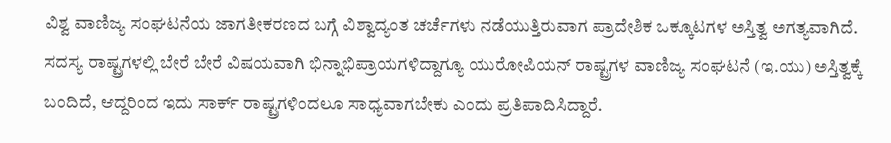ವಿಶ್ವ ವಾಣಿಜ್ಯ ಸಂಘಟನೆಯ ಜಾಗತೀಕರಣದ ಬಗ್ಗೆ ವಿಶ್ವಾದ್ಯಂತ ಚರ್ಚೆಗಳು ನಡೆಯುತ್ತಿರುವಾಗ ಪ್ರಾದೇಶಿಕ ಒಕ್ಕೂಟಗಳ ಅಸ್ತಿತ್ವ ಅಗತ್ಯವಾಗಿದೆ. ಸದಸ್ಯ ರಾಷ್ಟ್ರಗಳಲ್ಲಿ ಬೇರೆ ಬೇರೆ ವಿಷಯವಾಗಿ ಭಿನ್ನಾಭಿಪ್ರಾಯಗಳಿದ್ದಾಗ್ಯೂ ಯುರೋಪಿಯನ್‌ ರಾಷ್ಟ್ರಗಳ ವಾಣಿಜ್ಯ ಸಂಘಟನೆ (ಇ.ಯು) ಅಸ್ತಿತ್ವಕ್ಕೆ ಬಂದಿದೆ, ಆದ್ದರಿಂದ ಇದು ಸಾರ್ಕ್‌ ರಾಷ್ಟ್ರಗಳಿಂದಲೂ ಸಾಧ್ಯವಾಗಬೇಕು ಎಂದು ಪ್ರತಿಪಾದಿಸಿದ್ದಾರೆ.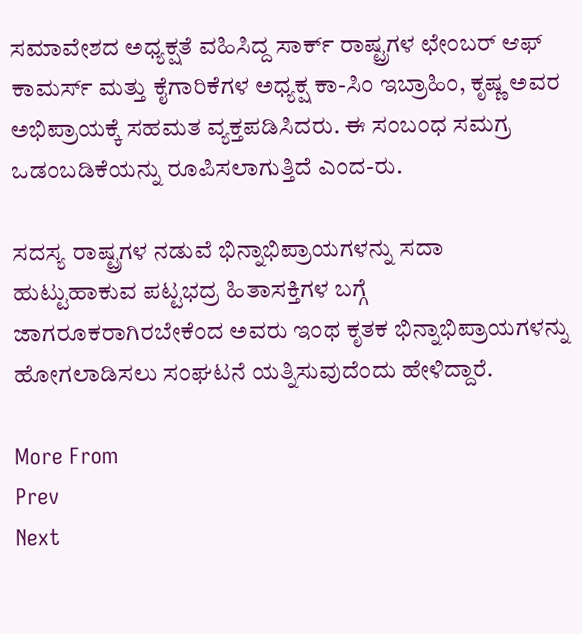ಸಮಾವೇಶದ ಅಧ್ಯಕ್ಷತೆ ವಹಿಸಿದ್ದ ಸಾರ್ಕ್‌ ರಾಷ್ಟ್ರಗಳ ಛೇಂಬರ್‌ ಆಫ್‌ ಕಾಮರ್ಸ್‌ ಮತ್ತು ಕೈಗಾರಿಕೆಗಳ ಅಧ್ಯಕ್ಷ ಕಾ-ಸಿಂ ಇಬ್ರಾಹಿಂ, ಕೃಷ್ಣ ಅವರ ಅಭಿಪ್ರಾಯಕ್ಕೆ ಸಹಮತ ವ್ಯಕ್ತಪಡಿಸಿದರು. ಈ ಸಂಬಂಧ ಸಮಗ್ರ ಒಡಂಬಡಿಕೆಯನ್ನು ರೂಪಿಸಲಾಗುತ್ತಿದೆ ಎಂದ-ರು.

ಸದಸ್ಯ ರಾಷ್ಟ್ರಗಳ ನಡುವೆ ಭಿನ್ನಾಭಿಪ್ರಾಯಗಳನ್ನು ಸದಾ ಹುಟ್ಟುಹಾಕುವ ಪಟ್ಟಭದ್ರ ಹಿತಾಸಕ್ತಿಗಳ ಬಗ್ಗೆ ಜಾಗರೂಕರಾಗಿರಬೇಕೆಂದ ಅವರು ಇಂಥ ಕೃತಕ ಭಿನ್ನಾಭಿಪ್ರಾಯಗಳನ್ನು ಹೋಗಲಾಡಿಸಲು ಸಂಘಟನೆ ಯತ್ನಿಸುವುದೆಂದು ಹೇಳಿದ್ದಾರೆ.

More From
Prev
Next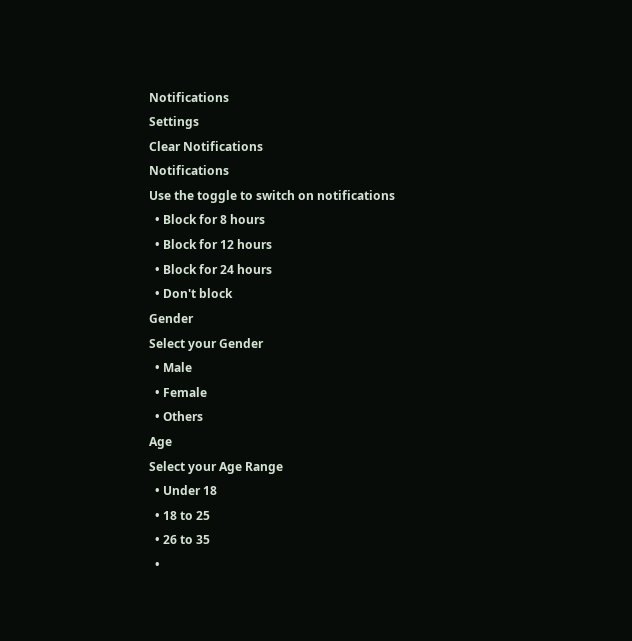Notifications
Settings
Clear Notifications
Notifications
Use the toggle to switch on notifications
  • Block for 8 hours
  • Block for 12 hours
  • Block for 24 hours
  • Don't block
Gender
Select your Gender
  • Male
  • Female
  • Others
Age
Select your Age Range
  • Under 18
  • 18 to 25
  • 26 to 35
  •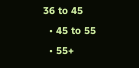36 to 45
  • 45 to 55
  • 55+